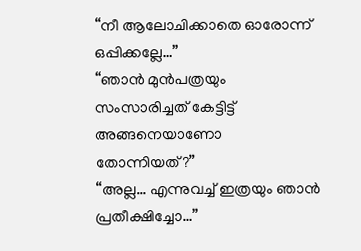“നീ ആലോചിക്കാതെ ഓരോന്ന് ഒപ്പിക്കല്ലേ…”
“ഞാൻ മുൻപത്രയും സംസാരിച്ചത് കേട്ടിട്ട് അങ്ങനെയാണോ തോന്നിയത്?”
“അല്ല… എന്നുവച്ച് ഇത്രയും ഞാൻ പ്രതീക്ഷിച്ചോ…”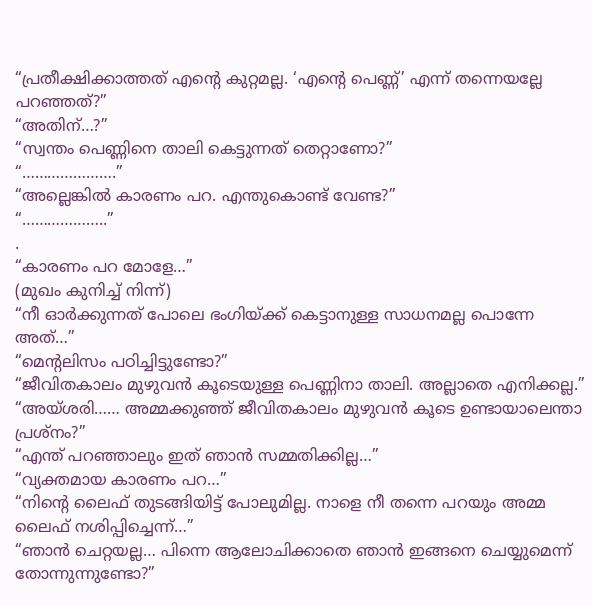“പ്രതീക്ഷിക്കാത്തത് എൻ്റെ കുറ്റമല്ല. ‘എൻ്റെ പെണ്ണ്’ എന്ന് തന്നെയല്ലേ പറഞ്ഞത്?”
“അതിന്…?”
“സ്വന്തം പെണ്ണിനെ താലി കെട്ടുന്നത് തെറ്റാണോ?”
“………………….”
“അല്ലെങ്കിൽ കാരണം പറ. എന്തുകൊണ്ട് വേണ്ട?”
“………………..”
.
“കാരണം പറ മോളേ…”
(മുഖം കുനിച്ച് നിന്ന്)
“നീ ഓർക്കുന്നത് പോലെ ഭംഗിയ്ക്ക് കെട്ടാനുള്ള സാധനമല്ല പൊന്നേ അത്…”
“മെൻ്റലിസം പഠിച്ചിട്ടുണ്ടോ?”
“ജീവിതകാലം മുഴുവൻ കൂടെയുള്ള പെണ്ണിനാ താലി. അല്ലാതെ എനിക്കല്ല.”
“അയ്ശരി…… അമ്മക്കുഞ്ഞ് ജീവിതകാലം മുഴുവൻ കൂടെ ഉണ്ടായാലെന്താ പ്രശ്നം?”
“എന്ത് പറഞ്ഞാലും ഇത് ഞാൻ സമ്മതിക്കില്ല…”
“വ്യക്തമായ കാരണം പറ…”
“നിൻ്റെ ലൈഫ് തുടങ്ങിയിട്ട് പോലുമില്ല. നാളെ നീ തന്നെ പറയും അമ്മ ലൈഫ് നശിപ്പിച്ചെന്ന്…”
“ഞാൻ ചെറ്റയല്ല… പിന്നെ ആലോചിക്കാതെ ഞാൻ ഇങ്ങനെ ചെയ്യുമെന്ന് തോന്നുന്നുണ്ടോ?”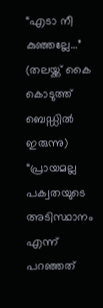“എടാ നീ കുഞ്ഞല്ലേ…”
(തലയ്ക്ക് കൈ കൊടുത്ത് ബെഡ്ഡിൽ ഇരുന്നു)
“പ്രായമല്ല പക്വതയുടെ അടിസ്ഥാനം എന്ന് പറഞ്ഞത്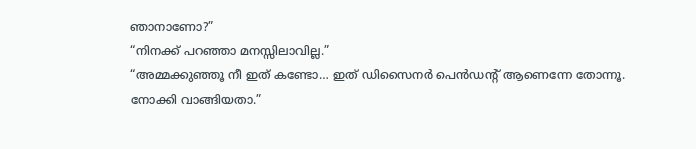ഞാനാണോ?”
“നിനക്ക് പറഞ്ഞാ മനസ്സിലാവില്ല.”
“അമ്മക്കുഞ്ഞൂ നീ ഇത് കണ്ടോ… ഇത് ഡിസൈനർ പെൻഡൻ്റ് ആണെന്നേ തോന്നൂ. നോക്കി വാങ്ങിയതാ.”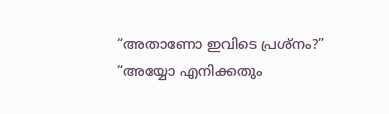“അതാണോ ഇവിടെ പ്രശ്നം?”
“അയ്യോ എനിക്കതും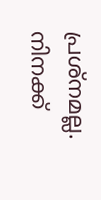പ്രശ്നമല്ല. നിനക്ക്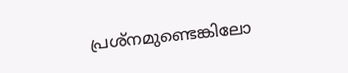പ്രശ്നമുണ്ടെങ്കിലോ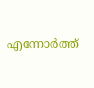എന്നോർത്ത്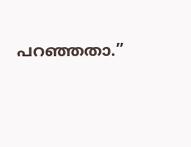പറഞ്ഞതാ.”